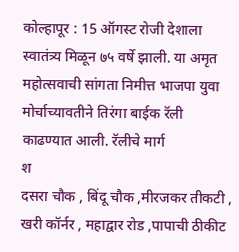कोल्हापूर : 15 ऑगस्ट रोजी देशाला स्वातंत्र्य मिळून ७५ वर्षे झाली. या अमृत महोत्सवाची सांगता निमीत्त भाजपा युवा मोर्चाच्यावतीने तिरंगा बाईक रॅली
काढण्यात आली. रॅलीचे मार्ग
श
दसरा चौक , बिंदू चौक ,मीरजकर तीकटी , खरी कॉर्नर , महाद्वार रोड ,पापाची ठीकीट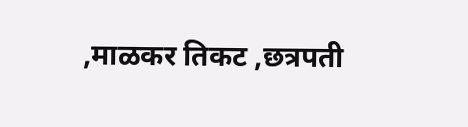,माळकर तिकट ,छत्रपती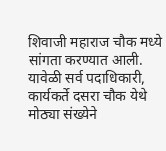शिवाजी महाराज चौक मध्ये सांगता करण्यात आली. यावेळी सर्व पदाधिकारी, कार्यकर्ते दसरा चौक येथे मोठ्या संख्येने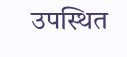उपस्थित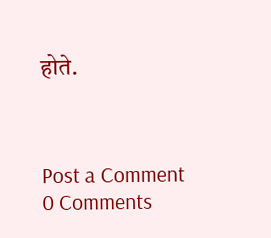होते.



Post a Comment
0 Comments